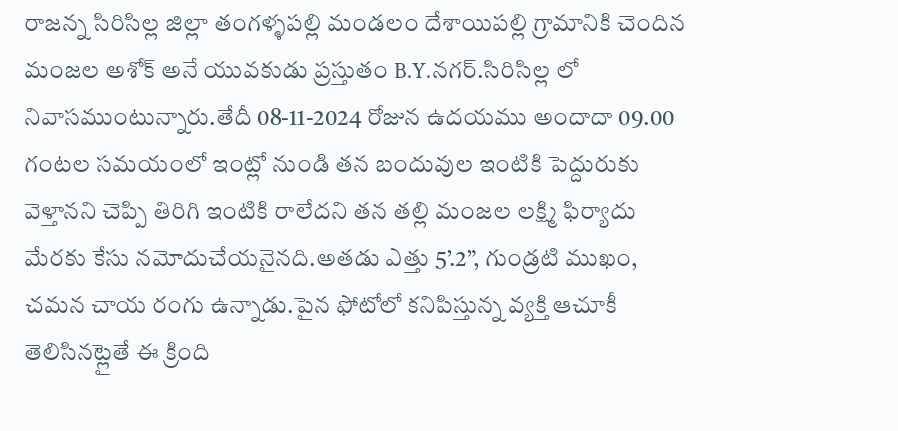రాజన్న సిరిసిల్ల జిల్లా తంగళ్ళపల్లి మండలం దేశాయిపల్లి గ్రామానికి చెందిన మంజల అశోక్ అనే యువకుడు ప్రస్తుతం B.Y.నగర్.సిరిసిల్ల లో నివాసముంటున్నారు.తేదీ 08-11-2024 రోజున ఉదయము అందాదా 09.00 గంటల సమయంలో ఇంట్లో నుండి తన బందువుల ఇంటికి పెద్దురుకు వెళ్తానని చెప్పి తిరిగి ఇంటికి రాలేదని తన తల్లి మంజల లక్ష్మి ఫిర్యాదు మేరకు కేసు నమోదుచేయనైనది.అతడు ఎత్తు 5’.2”, గుండ్రటి ముఖం, చమన చాయ రంగు ఉన్నాడు.పైన ఫోటోలో కనిపిస్తున్న వ్యక్తి ఆచూకీ తెలిసినట్లైతే ఈ క్రింది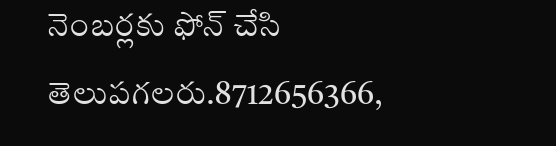నెంబర్లకు ఫోన్ చేసి తెలుపగలరు.8712656366,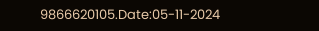9866620105.Date:05-11-2024